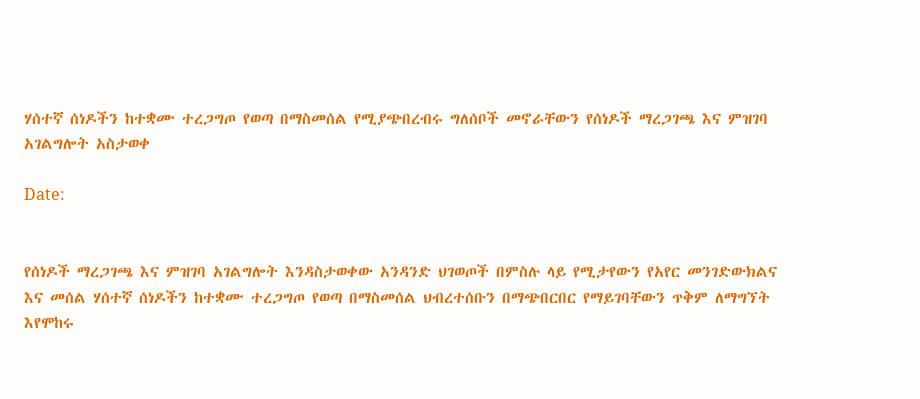ሃሰተኛ ሰነዶችን ከተቋሙ ተረጋግጦ የወጣ በማስመሰል የሚያጭበረብሩ ግለሰቦች መኖራቸውን የሰነዶች ማረጋገጫ እና ምዝገባ አገልግሎት አስታወቀ

Date:


የሰነዶች ማረጋገጫ እና ምዝገባ አገልግሎት እንዳስታወቀው አንዳንድ ህገወጦች በምስሉ ላይ የሚታየውን የአየር መንገድውክልና እና መሰል ሃሰተኛ ሰነዶችን ከተቋሙ ተረጋግጦ የወጣ በማስመሰል ህብረተሰቡን በማጭበርበር የማይገባቸውን ጥቅም ለማግኘት እየሞከሩ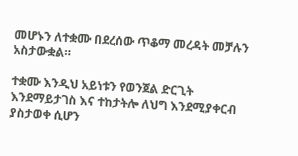መሆኑን ለተቋሙ በደረሰው ጥቆማ መረዳት መቻሉን አስታውቋል።

ተቋሙ እንዲህ አይነቱን የወንጀል ድርጊት እንደማይታገስ እና ተከታትሎ ለህግ እንደሚያቀርብ ያስታወቀ ሲሆን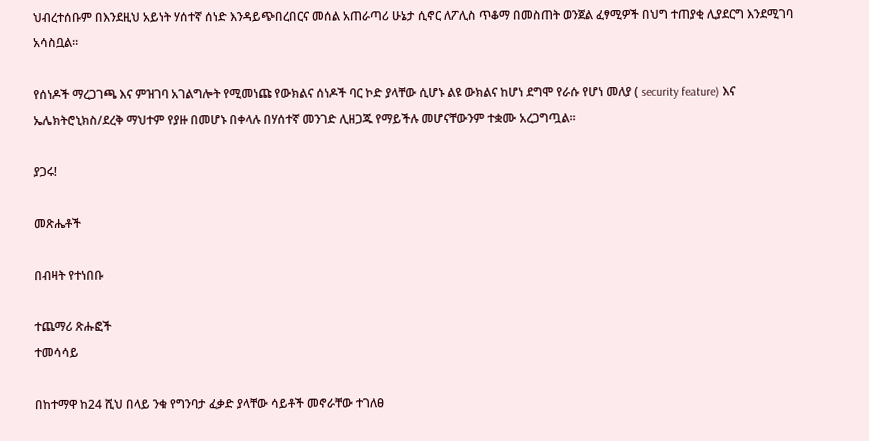ህብረተሰቡም በእንደዚህ አይነት ሃሰተኛ ሰነድ እንዳይጭበረበርና መሰል አጠራጣሪ ሁኔታ ሲኖር ለፖሊስ ጥቆማ በመስጠት ወንጀል ፈፃሚዎች በህግ ተጠያቂ ሊያደርግ እንደሚገባ አሳስቧል።

የሰነዶች ማረጋገጫ እና ምዝገባ አገልግሎት የሚመነጩ የውክልና ሰነዶች ባር ኮድ ያላቸው ሲሆኑ ልዩ ውክልና ከሆነ ደግሞ የራሱ የሆነ መለያ ( security feature) እና ኤሌክትሮኒክስ/ደረቅ ማህተም የያዙ በመሆኑ በቀላሉ በሃሰተኛ መንገድ ሊዘጋጁ የማይችሉ መሆናቸውንም ተቋሙ አረጋግጧል።

ያጋሩ!

መጽሔቶች

በብዛት የተነበቡ

ተጨማሪ ጽሑፎች
ተመሳሳይ

በከተማዋ ከ24 ሺህ በላይ ንቁ የግንባታ ፈቃድ ያላቸው ሳይቶች መኖራቸው ተገለፀ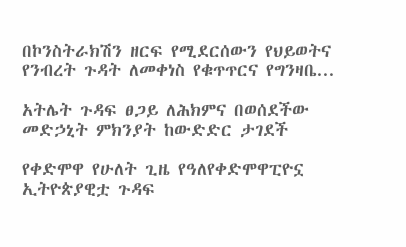በኮንስትራክሽን ዘርፍ የሚደርሰውን የህይወትና የንብረት ጉዳት ለመቀነስ የቁጥጥርና የግንዛቤ...

አትሌት ጉዳፍ ፀጋይ ለሕክምና በወሰደችው መድኃኒት ምክንያት ከውድድር ታገደች

የቀድሞዋ የሁለት ጊዜ የዓለየቀድሞዋፒዮኗ ኢትዮጵያዊቷ ጉዳፍ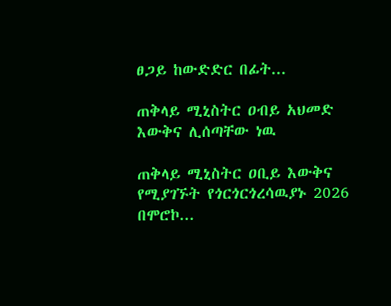ፀጋይ ከውድድር በፊት...

ጠቅላይ ሚኒስትር ዐብይ አህመድ እውቅና ሊሰጣቸው ነዉ

ጠቅላይ ሚኒስትር ዐቢይ እውቅና የሚያገኙት የጎርጎርጎረሳዉያኑ 2026 በሞሮኮ...